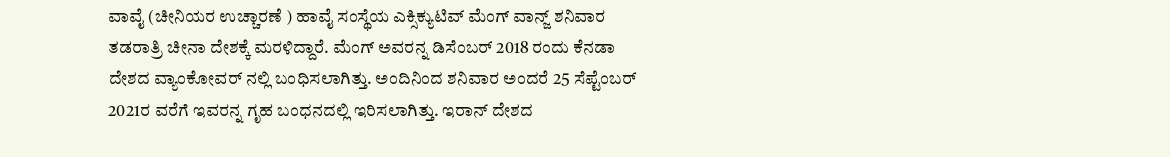ವಾವೈ (ಚೀನಿಯರ ಉಚ್ಚಾರಣೆ ) ಹಾವೈ ಸಂಸ್ಥೆಯ ಎಕ್ಸಿಕ್ಯುಟಿವ್ ಮೆಂಗ್ ವಾನ್ಜ್ ಶನಿವಾರ ತಡರಾತ್ರಿ ಚೀನಾ ದೇಶಕ್ಕೆ ಮರಳಿದ್ದಾರೆ. ಮೆಂಗ್ ಅವರನ್ನ ಡಿಸೆಂಬರ್ 2018 ರಂದು ಕೆನಡಾ ದೇಶದ ವ್ಯಾಂಕೋವರ್ ನಲ್ಲಿ ಬಂಧಿಸಲಾಗಿತ್ತು. ಅಂದಿನಿಂದ ಶನಿವಾರ ಅಂದರೆ 25 ಸೆಪ್ಟೆಂಬರ್ 2021ರ ವರೆಗೆ ಇವರನ್ನ ಗೃಹ ಬಂಧನದಲ್ಲಿ ಇರಿಸಲಾಗಿತ್ತು. ಇರಾನ್ ದೇಶದ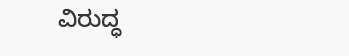ವಿರುದ್ಧ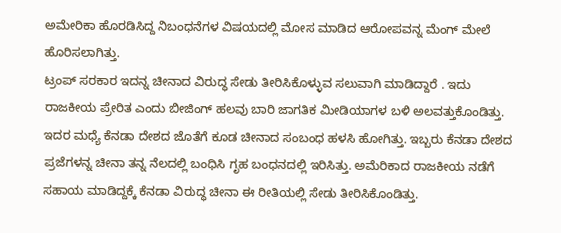ಅಮೇರಿಕಾ ಹೊರಡಿಸಿದ್ದ ನಿಬಂಧನೆಗಳ ವಿಷಯದಲ್ಲಿ ಮೋಸ ಮಾಡಿದ ಆರೋಪವನ್ನ ಮೆಂಗ್ ಮೇಲೆ ಹೊರಿಸಲಾಗಿತ್ತು.
ಟ್ರಂಪ್ ಸರಕಾರ ಇದನ್ನ ಚೀನಾದ ವಿರುದ್ಧ ಸೇಡು ತೀರಿಸಿಕೊಳ್ಳುವ ಸಲುವಾಗಿ ಮಾಡಿದ್ದಾರೆ . ಇದು ರಾಜಕೀಯ ಪ್ರೇರಿತ ಎಂದು ಬೀಜಿಂಗ್ ಹಲವು ಬಾರಿ ಜಾಗತಿಕ ಮೀಡಿಯಾಗಳ ಬಳಿ ಅಲವತ್ತುಕೊಂಡಿತ್ತು. ಇದರ ಮಧ್ಯೆ ಕೆನಡಾ ದೇಶದ ಜೊತೆಗೆ ಕೂಡ ಚೀನಾದ ಸಂಬಂಧ ಹಳಸಿ ಹೋಗಿತ್ತು. ಇಬ್ಬರು ಕೆನಡಾ ದೇಶದ ಪ್ರಜೆಗಳನ್ನ ಚೀನಾ ತನ್ನ ನೆಲದಲ್ಲಿ ಬಂಧಿಸಿ ಗೃಹ ಬಂಧನದಲ್ಲಿ ಇರಿಸಿತ್ತು. ಅಮೆರಿಕಾದ ರಾಜಕೀಯ ನಡೆಗೆ ಸಹಾಯ ಮಾಡಿದ್ದಕ್ಕೆ ಕೆನಡಾ ವಿರುದ್ಧ ಚೀನಾ ಈ ರೀತಿಯಲ್ಲಿ ಸೇಡು ತೀರಿಸಿಕೊಂಡಿತ್ತು.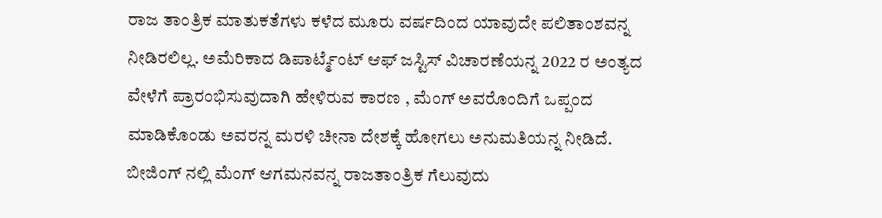ರಾಜ ತಾಂತ್ರಿಕ ಮಾತುಕತೆಗಳು ಕಳೆದ ಮೂರು ವರ್ಷದಿಂದ ಯಾವುದೇ ಪಲಿತಾಂಶವನ್ನ ನೀಡಿರಲಿಲ್ಲ. ಅಮೆರಿಕಾದ ಡಿಪಾರ್ಟ್ಮೆಂಟ್ ಆಫ್ ಜಸ್ಟಿಸ್ ವಿಚಾರಣೆಯನ್ನ 2022 ರ ಅಂತ್ಯದ ವೇಳೆಗೆ ಪ್ರಾರಂಭಿಸುವುದಾಗಿ ಹೇಳಿರುವ ಕಾರಣ , ಮೆಂಗ್ ಅವರೊಂದಿಗೆ ಒಪ್ಪಂದ ಮಾಡಿಕೊಂಡು ಅವರನ್ನ ಮರಳಿ ಚೀನಾ ದೇಶಕ್ಕೆ ಹೋಗಲು ಅನುಮತಿಯನ್ನ ನೀಡಿದೆ.
ಬೀಜಿಂಗ್ ನಲ್ಲಿ ಮೆಂಗ್ ಆಗಮನವನ್ನ ರಾಜತಾಂತ್ರಿಕ ಗೆಲುವುದು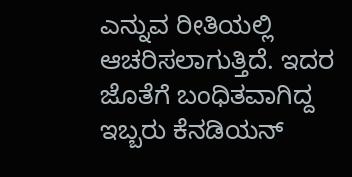ಎನ್ನುವ ರೀತಿಯಲ್ಲಿ ಆಚರಿಸಲಾಗುತ್ತಿದೆ. ಇದರ ಜೊತೆಗೆ ಬಂಧಿತವಾಗಿದ್ದ ಇಬ್ಬರು ಕೆನಡಿಯನ್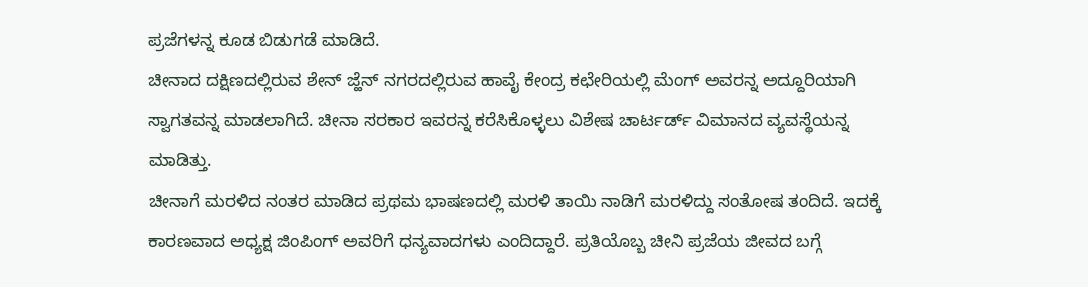ಪ್ರಜೆಗಳನ್ನ ಕೂಡ ಬಿಡುಗಡೆ ಮಾಡಿದೆ.
ಚೀನಾದ ದಕ್ಷಿಣದಲ್ಲಿರುವ ಶೇನ್ ಜ್ಹೆನ್ ನಗರದಲ್ಲಿರುವ ಹಾವೈ ಕೇಂದ್ರ ಕಛೇರಿಯಲ್ಲಿ ಮೆಂಗ್ ಅವರನ್ನ ಅದ್ದೂರಿಯಾಗಿ ಸ್ವಾಗತವನ್ನ ಮಾಡಲಾಗಿದೆ. ಚೀನಾ ಸರಕಾರ ಇವರನ್ನ ಕರೆಸಿಕೊಳ್ಳಲು ವಿಶೇಷ ಚಾರ್ಟರ್ಡ್ ವಿಮಾನದ ವ್ಯವಸ್ಥೆಯನ್ನ ಮಾಡಿತ್ತು.
ಚೀನಾಗೆ ಮರಳಿದ ನಂತರ ಮಾಡಿದ ಪ್ರಥಮ ಭಾಷಣದಲ್ಲಿ ಮರಳಿ ತಾಯಿ ನಾಡಿಗೆ ಮರಳಿದ್ದು ಸಂತೋಷ ತಂದಿದೆ. ಇದಕ್ಕೆ ಕಾರಣವಾದ ಅಧ್ಯಕ್ಷ ಜಿಂಪಿಂಗ್ ಅವರಿಗೆ ಧನ್ಯವಾದಗಳು ಎಂದಿದ್ದಾರೆ. ಪ್ರತಿಯೊಬ್ಬ ಚೀನಿ ಪ್ರಜೆಯ ಜೀವದ ಬಗ್ಗೆ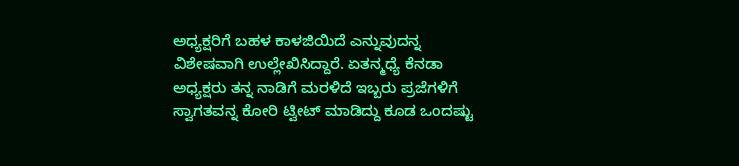ಅಧ್ಯಕ್ಷರಿಗೆ ಬಹಳ ಕಾಳಜಿಯಿದೆ ಎನ್ನುವುದನ್ನ ವಿಶೇಷವಾಗಿ ಉಲ್ಲೇಖಿಸಿದ್ದಾರೆ. ಏತನ್ಮಧ್ಯೆ ಕೆನಡಾ ಅಧ್ಯಕ್ಷರು ತನ್ನ ನಾಡಿಗೆ ಮರಳಿದೆ ಇಬ್ಬರು ಪ್ರಜೆಗಳಿಗೆ ಸ್ವಾಗತವನ್ನ ಕೋರಿ ಟ್ವೀಟ್ ಮಾಡಿದ್ದು ಕೂಡ ಒಂದಷ್ಟು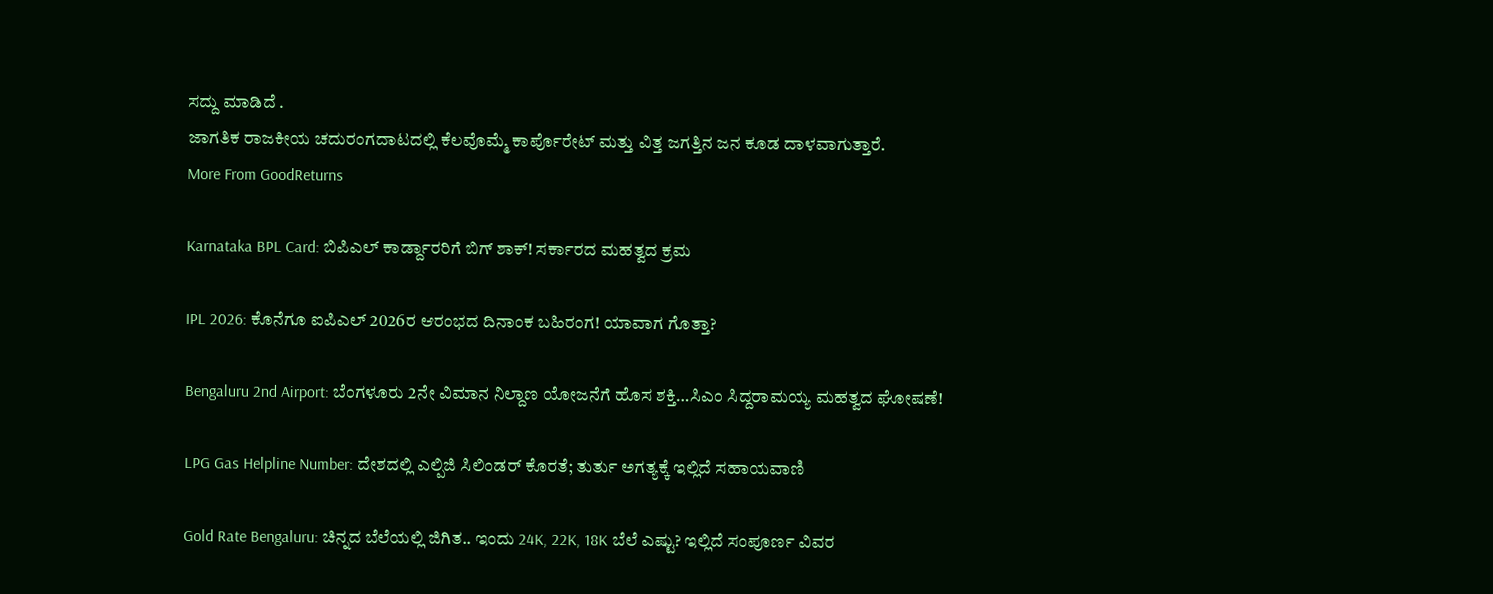ಸದ್ದು ಮಾಡಿದೆ .
ಜಾಗತಿಕ ರಾಜಕೀಯ ಚದುರಂಗದಾಟದಲ್ಲಿ ಕೆಲವೊಮ್ಮೆ ಕಾರ್ಪೊರೇಟ್ ಮತ್ತು ವಿತ್ತ ಜಗತ್ತಿನ ಜನ ಕೂಡ ದಾಳವಾಗುತ್ತಾರೆ.
More From GoodReturns

Karnataka BPL Card: ಬಿಪಿಎಲ್ ಕಾರ್ಡ್ದಾರರಿಗೆ ಬಿಗ್ ಶಾಕ್! ಸರ್ಕಾರದ ಮಹತ್ವದ ಕ್ರಮ

IPL 2026: ಕೊನೆಗೂ ಐಪಿಎಲ್ 2026ರ ಆರಂಭದ ದಿನಾಂಕ ಬಹಿರಂಗ! ಯಾವಾಗ ಗೊತ್ತಾ?

Bengaluru 2nd Airport: ಬೆಂಗಳೂರು 2ನೇ ವಿಮಾನ ನಿಲ್ದಾಣ ಯೋಜನೆಗೆ ಹೊಸ ಶಕ್ತಿ…ಸಿಎಂ ಸಿದ್ದರಾಮಯ್ಯ ಮಹತ್ವದ ಘೋಷಣೆ!

LPG Gas Helpline Number: ದೇಶದಲ್ಲಿ ಎಲ್ಪಿಜಿ ಸಿಲಿಂಡರ್ ಕೊರತೆ; ತುರ್ತು ಅಗತ್ಯಕ್ಕೆ ಇಲ್ಲಿದೆ ಸಹಾಯವಾಣಿ

Gold Rate Bengaluru: ಚಿನ್ನದ ಬೆಲೆಯಲ್ಲಿ ಜಿಗಿತ.. ಇಂದು 24K, 22K, 18K ಬೆಲೆ ಎಷ್ಟು? ಇಲ್ಲಿದೆ ಸಂಪೂರ್ಣ ವಿವರ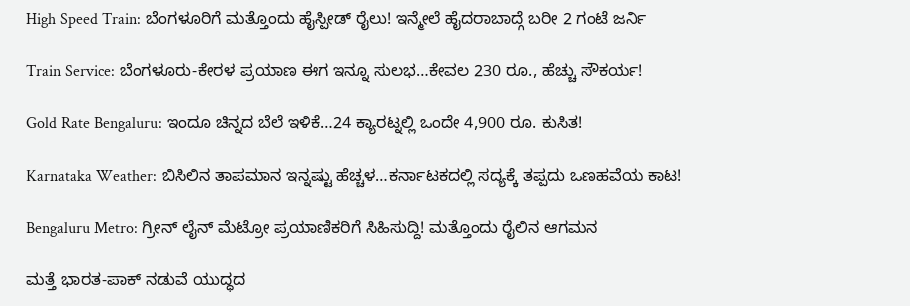High Speed Train: ಬೆಂಗಳೂರಿಗೆ ಮತ್ತೊಂದು ಹೈಸ್ಪೀಡ್ ರೈಲು! ಇನ್ಮೇಲೆ ಹೈದರಾಬಾದ್ಗೆ ಬರೀ 2 ಗಂಟೆ ಜರ್ನಿ

Train Service: ಬೆಂಗಳೂರು-ಕೇರಳ ಪ್ರಯಾಣ ಈಗ ಇನ್ನೂ ಸುಲಭ…ಕೇವಲ 230 ರೂ., ಹೆಚ್ಚು ಸೌಕರ್ಯ!

Gold Rate Bengaluru: ಇಂದೂ ಚಿನ್ನದ ಬೆಲೆ ಇಳಿಕೆ…24 ಕ್ಯಾರಟ್ನಲ್ಲಿ ಒಂದೇ 4,900 ರೂ. ಕುಸಿತ!

Karnataka Weather: ಬಿಸಿಲಿನ ತಾಪಮಾನ ಇನ್ನಷ್ಟು ಹೆಚ್ಚಳ…ಕರ್ನಾಟಕದಲ್ಲಿ ಸದ್ಯಕ್ಕೆ ತಪ್ಪದು ಒಣಹವೆಯ ಕಾಟ!

Bengaluru Metro: ಗ್ರೀನ್ ಲೈನ್ ಮೆಟ್ರೋ ಪ್ರಯಾಣಿಕರಿಗೆ ಸಿಹಿಸುದ್ದಿ! ಮತ್ತೊಂದು ರೈಲಿನ ಆಗಮನ

ಮತ್ತೆ ಭಾರತ-ಪಾಕ್ ನಡುವೆ ಯುದ್ಧದ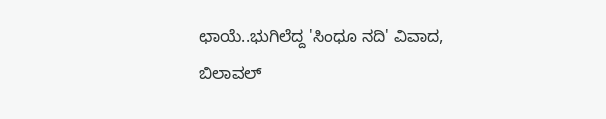ಛಾಯೆ..ಭುಗಿಲೆದ್ದ 'ಸಿಂಧೂ ನದಿ' ವಿವಾದ, ಬಿಲಾವಲ್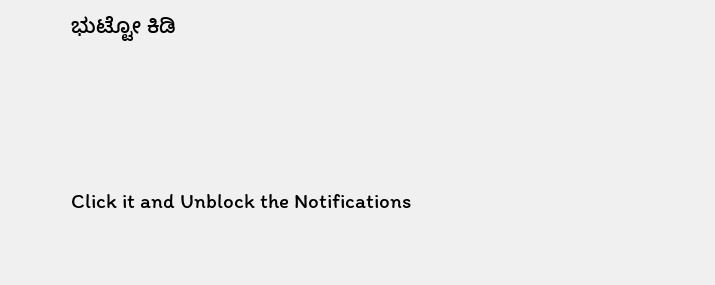ಭುಟ್ಟೋ ಕಿಡಿ



Click it and Unblock the Notifications